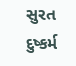સુરત દુષ્કર્મ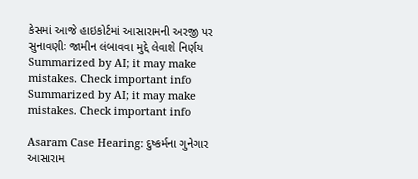કેસમાં આજે હાઇકોર્ટમાં આસારામની અરજી પર સુનાવણીઃ જામીન લંબાવવા મુદ્દે લેવાશે નિર્ણય
Summarized by AI; it may make mistakes. Check important info
Summarized by AI; it may make mistakes. Check important info

Asaram Case Hearing: દુષ્કર્મના ગુનેગાર આસારામ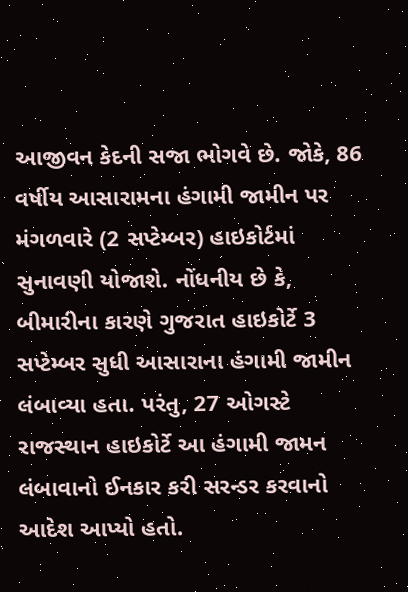આજીવન કેદની સજા ભોગવે છે. જોકે, 86 વર્ષીય આસારામના હંગામી જામીન પર મંગળવારે (2 સપ્ટેમ્બર) હાઇકોર્ટમાં સુનાવણી યોજાશે. નોંધનીય છે કે, બીમારીના કારણે ગુજરાત હાઇકોર્ટે 3 સપ્ટેમ્બર સુધી આસારાના હંગામી જામીન લંબાવ્યા હતા. પરંતુ, 27 ઓગસ્ટે રાજસ્થાન હાઇકોર્ટે આ હંગામી જામન લંબાવાનો ઈનકાર કરી સરન્ડર કરવાનો આદેશ આપ્યો હતો.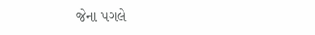જેના પગલે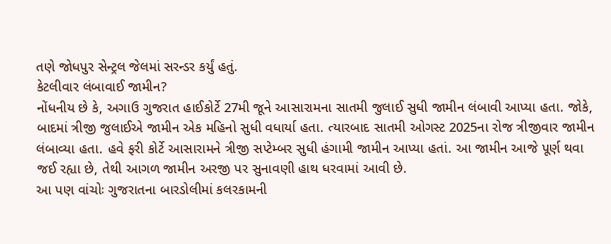તણે જોધપુર સેન્ટ્રલ જેલમાં સરન્ડર કર્યું હતું.
કેટલીવાર લંબાવાઈ જામીન?
નોંધનીય છે કે, અગાઉ ગુજરાત હાઈકોર્ટે 27મી જૂને આસારામના સાતમી જુલાઈ સુધી જામીન લંબાવી આપ્યા હતા. જોકે, બાદમાં ત્રીજી જુલાઈએ જામીન એક મહિનો સુધી વધાર્યા હતા. ત્યારબાદ સાતમી ઓગસ્ટ 2025ના રોજ ત્રીજીવાર જામીન લંબાવ્યા હતા. હવે ફરી કોર્ટે આસારામને ત્રીજી સપ્ટેમ્બર સુધી હંગામી જામીન આપ્યા હતાં. આ જામીન આજે પૂર્ણ થવા જઈ રહ્યા છે, તેથી આગળ જામીન અરજી પર સુનાવણી હાથ ધરવામાં આવી છે.
આ પણ વાંચોઃ ગુજરાતના બારડોલીમાં કલરકામની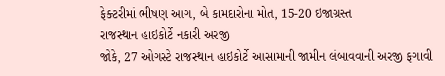ફેક્ટરીમાં ભીષણ આગ, બે કામદારોના મોત, 15-20 ઇજાગ્રસ્ત
રાજસ્થાન હાઇકોર્ટે નકારી અરજી
જોકે, 27 ઓગસ્ટે રાજસ્થાન હાઇકોર્ટે આસામાની જામીન લંબાવવાની અરજી ફગાવી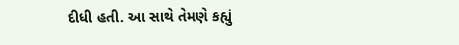દીધી હતી. આ સાથે તેમણે કહ્યું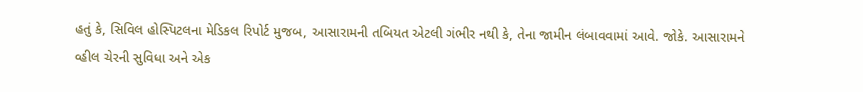હતું કે, સિવિલ હોસ્પિટલના મેડિકલ રિપોર્ટ મુજબ, આસારામની તબિયત એટલી ગંભીર નથી કે, તેના જામીન લંબાવવામાં આવે. જોકે. આસારામને વ્હીલ ચેરની સુવિધા અને એક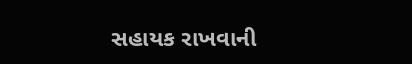સહાયક રાખવાની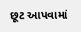છૂટ આપવામાં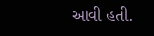આવી હતી.